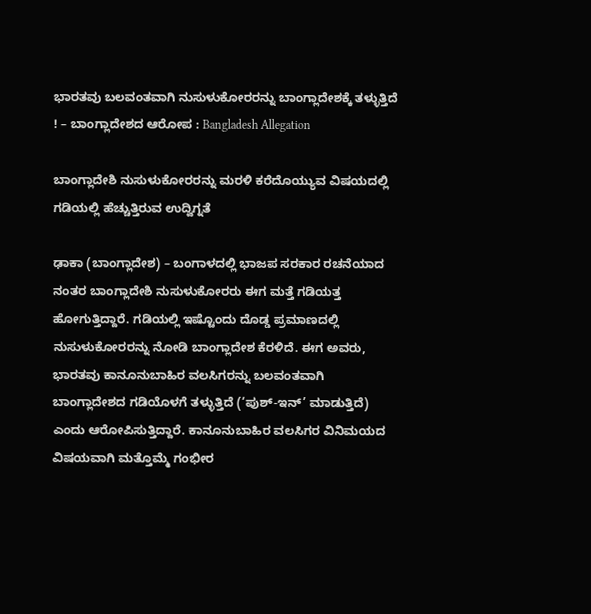ಭಾರತವು ಬಲವಂತವಾಗಿ ನುಸುಳುಕೋರರನ್ನು ಬಾಂಗ್ಲಾದೇಶಕ್ಕೆ ತಳ್ಳುತ್ತಿದೆ ! – ಬಾಂಗ್ಲಾದೇಶದ ಆರೋಪ : Bangladesh Allegation

ಬಾಂಗ್ಲಾದೇಶಿ ನುಸುಳುಕೋರರನ್ನು ಮರಳಿ ಕರೆದೊಯ್ಯುವ ವಿಷಯದಲ್ಲಿ ಗಡಿಯಲ್ಲಿ ಹೆಚ್ಚುತ್ತಿರುವ ಉದ್ವಿಗ್ನತೆ

ಢಾಕಾ (ಬಾಂಗ್ಲಾದೇಶ) – ಬಂಗಾಳದಲ್ಲಿ ಭಾಜಪ ಸರಕಾರ ರಚನೆಯಾದ ನಂತರ ಬಾಂಗ್ಲಾದೇಶಿ ನುಸುಳುಕೋರರು ಈಗ ಮತ್ತೆ ಗಡಿಯತ್ತ ಹೋಗುತ್ತಿದ್ದಾರೆ. ಗಡಿಯಲ್ಲಿ ಇಷ್ಟೊಂದು ದೊಡ್ಡ ಪ್ರಮಾಣದಲ್ಲಿ ನುಸುಳುಕೋರರನ್ನು ನೋಡಿ ಬಾಂಗ್ಲಾದೇಶ ಕೆರಳಿದೆ. ಈಗ ಅವರು, ಭಾರತವು ಕಾನೂನುಬಾಹಿರ ವಲಸಿಗರನ್ನು ಬಲವಂತವಾಗಿ ಬಾಂಗ್ಲಾದೇಶದ ಗಡಿಯೊಳಗೆ ತಳ್ಳುತ್ತಿದೆ (‘ಪುಶ್-ಇನ್’ ಮಾಡುತ್ತಿದೆ) ಎಂದು ಆರೋಪಿಸುತ್ತಿದ್ದಾರೆ. ಕಾನೂನುಬಾಹಿರ ವಲಸಿಗರ ವಿನಿಮಯದ ವಿಷಯವಾಗಿ ಮತ್ತೊಮ್ಮೆ ಗಂಭೀರ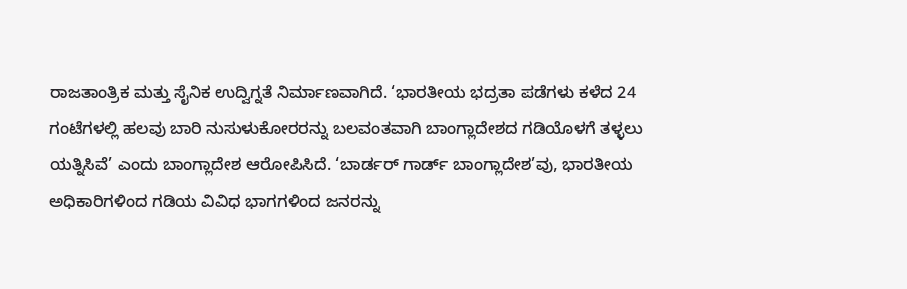ರಾಜತಾಂತ್ರಿಕ ಮತ್ತು ಸೈನಿಕ ಉದ್ವಿಗ್ನತೆ ನಿರ್ಮಾಣವಾಗಿದೆ. ‘ಭಾರತೀಯ ಭದ್ರತಾ ಪಡೆಗಳು ಕಳೆದ 24 ಗಂಟೆಗಳಲ್ಲಿ ಹಲವು ಬಾರಿ ನುಸುಳುಕೋರರನ್ನು ಬಲವಂತವಾಗಿ ಬಾಂಗ್ಲಾದೇಶದ ಗಡಿಯೊಳಗೆ ತಳ್ಳಲು ಯತ್ನಿಸಿವೆ’ ಎಂದು ಬಾಂಗ್ಲಾದೇಶ ಆರೋಪಿಸಿದೆ. ‘ಬಾರ್ಡರ್ ಗಾರ್ಡ್ ಬಾಂಗ್ಲಾದೇಶ’ವು, ಭಾರತೀಯ ಅಧಿಕಾರಿಗಳಿಂದ ಗಡಿಯ ವಿವಿಧ ಭಾಗಗಳಿಂದ ಜನರನ್ನು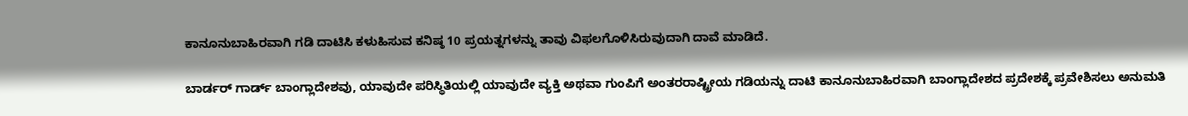ಕಾನೂನುಬಾಹಿರವಾಗಿ ಗಡಿ ದಾಟಿಸಿ ಕಳುಹಿಸುವ ಕನಿಷ್ಠ 10 ಪ್ರಯತ್ನಗಳನ್ನು ತಾವು ವಿಫಲಗೊಳಿಸಿರುವುದಾಗಿ ದಾವೆ ಮಾಡಿದೆ.

ಬಾರ್ಡರ್ ಗಾರ್ಡ್ ಬಾಂಗ್ಲಾದೇಶವು, ಯಾವುದೇ ಪರಿಸ್ಥಿತಿಯಲ್ಲಿ ಯಾವುದೇ ವ್ಯಕ್ತಿ ಅಥವಾ ಗುಂಪಿಗೆ ಅಂತರರಾಷ್ಟ್ರೀಯ ಗಡಿಯನ್ನು ದಾಟಿ ಕಾನೂನುಬಾಹಿರವಾಗಿ ಬಾಂಗ್ಲಾದೇಶದ ಪ್ರದೇಶಕ್ಕೆ ಪ್ರವೇಶಿಸಲು ಅನುಮತಿ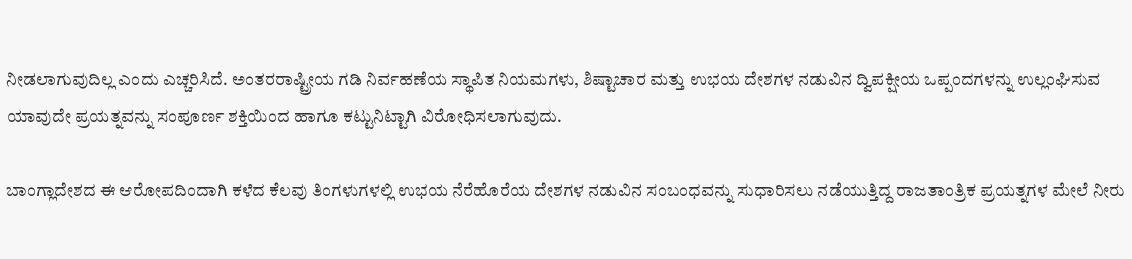ನೀಡಲಾಗುವುದಿಲ್ಲ ಎಂದು ಎಚ್ಚರಿಸಿದೆ. ಅಂತರರಾಷ್ಟ್ರೀಯ ಗಡಿ ನಿರ್ವಹಣೆಯ ಸ್ಥಾಪಿತ ನಿಯಮಗಳು, ಶಿಷ್ಟಾಚಾರ ಮತ್ತು ಉಭಯ ದೇಶಗಳ ನಡುವಿನ ದ್ವಿಪಕ್ಷೀಯ ಒಪ್ಪಂದಗಳನ್ನು ಉಲ್ಲಂಘಿಸುವ ಯಾವುದೇ ಪ್ರಯತ್ನವನ್ನು ಸಂಪೂರ್ಣ ಶಕ್ತಿಯಿಂದ ಹಾಗೂ ಕಟ್ಟುನಿಟ್ಟಾಗಿ ವಿರೋಧಿಸಲಾಗುವುದು.

ಬಾಂಗ್ಲಾದೇಶದ ಈ ಆರೋಪದಿಂದಾಗಿ ಕಳೆದ ಕೆಲವು ತಿಂಗಳುಗಳಲ್ಲಿ ಉಭಯ ನೆರೆಹೊರೆಯ ದೇಶಗಳ ನಡುವಿನ ಸಂಬಂಧವನ್ನು ಸುಧಾರಿಸಲು ನಡೆಯುತ್ತಿದ್ದ ರಾಜತಾಂತ್ರಿಕ ಪ್ರಯತ್ನಗಳ ಮೇಲೆ ನೀರು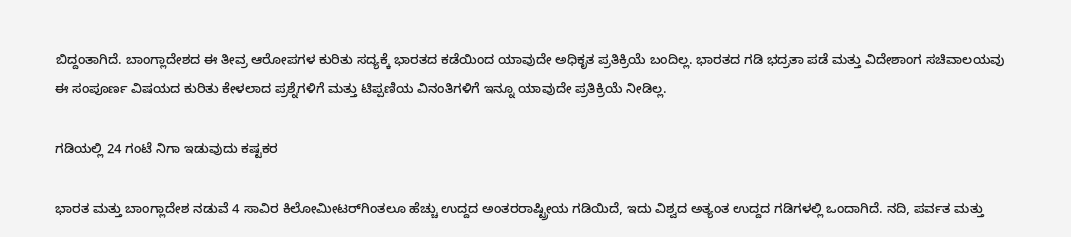ಬಿದ್ದಂತಾಗಿದೆ. ಬಾಂಗ್ಲಾದೇಶದ ಈ ತೀವ್ರ ಆರೋಪಗಳ ಕುರಿತು ಸದ್ಯಕ್ಕೆ ಭಾರತದ ಕಡೆಯಿಂದ ಯಾವುದೇ ಅಧಿಕೃತ ಪ್ರತಿಕ್ರಿಯೆ ಬಂದಿಲ್ಲ. ಭಾರತದ ಗಡಿ ಭದ್ರತಾ ಪಡೆ ಮತ್ತು ವಿದೇಶಾಂಗ ಸಚಿವಾಲಯವು ಈ ಸಂಪೂರ್ಣ ವಿಷಯದ ಕುರಿತು ಕೇಳಲಾದ ಪ್ರಶ್ನೆಗಳಿಗೆ ಮತ್ತು ಟಿಪ್ಪಣಿಯ ವಿನಂತಿಗಳಿಗೆ ಇನ್ನೂ ಯಾವುದೇ ಪ್ರತಿಕ್ರಿಯೆ ನೀಡಿಲ್ಲ.

ಗಡಿಯಲ್ಲಿ 24 ಗಂಟೆ ನಿಗಾ ಇಡುವುದು ಕಷ್ಟಕರ

ಭಾರತ ಮತ್ತು ಬಾಂಗ್ಲಾದೇಶ ನಡುವೆ 4 ಸಾವಿರ ಕಿಲೋಮೀಟರ್‌ಗಿಂತಲೂ ಹೆಚ್ಚು ಉದ್ದದ ಅಂತರರಾಷ್ಟ್ರೀಯ ಗಡಿಯಿದೆ, ಇದು ವಿಶ್ವದ ಅತ್ಯಂತ ಉದ್ದದ ಗಡಿಗಳಲ್ಲಿ ಒಂದಾಗಿದೆ. ನದಿ, ಪರ್ವತ ಮತ್ತು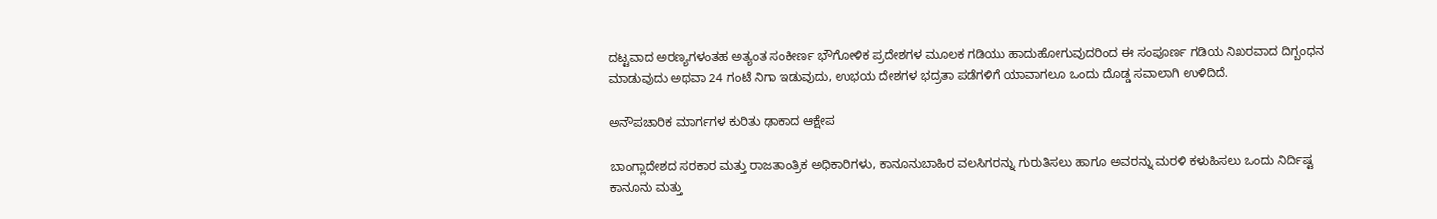ದಟ್ಟವಾದ ಅರಣ್ಯಗಳಂತಹ ಅತ್ಯಂತ ಸಂಕೀರ್ಣ ಭೌಗೋಳಿಕ ಪ್ರದೇಶಗಳ ಮೂಲಕ ಗಡಿಯು ಹಾದುಹೋಗುವುದರಿಂದ ಈ ಸಂಪೂರ್ಣ ಗಡಿಯ ನಿಖರವಾದ ದಿಗ್ಬಂಧನ ಮಾಡುವುದು ಅಥವಾ 24 ಗಂಟೆ ನಿಗಾ ಇಡುವುದು, ಉಭಯ ದೇಶಗಳ ಭದ್ರತಾ ಪಡೆಗಳಿಗೆ ಯಾವಾಗಲೂ ಒಂದು ದೊಡ್ಡ ಸವಾಲಾಗಿ ಉಳಿದಿದೆ.

ಅನೌಪಚಾರಿಕ ಮಾರ್ಗಗಳ ಕುರಿತು ಢಾಕಾದ ಆಕ್ಷೇಪ

ಬಾಂಗ್ಲಾದೇಶದ ಸರಕಾರ ಮತ್ತು ರಾಜತಾಂತ್ರಿಕ ಅಧಿಕಾರಿಗಳು, ಕಾನೂನುಬಾಹಿರ ವಲಸಿಗರನ್ನು ಗುರುತಿಸಲು ಹಾಗೂ ಅವರನ್ನು ಮರಳಿ ಕಳುಹಿಸಲು ಒಂದು ನಿರ್ದಿಷ್ಟ ಕಾನೂನು ಮತ್ತು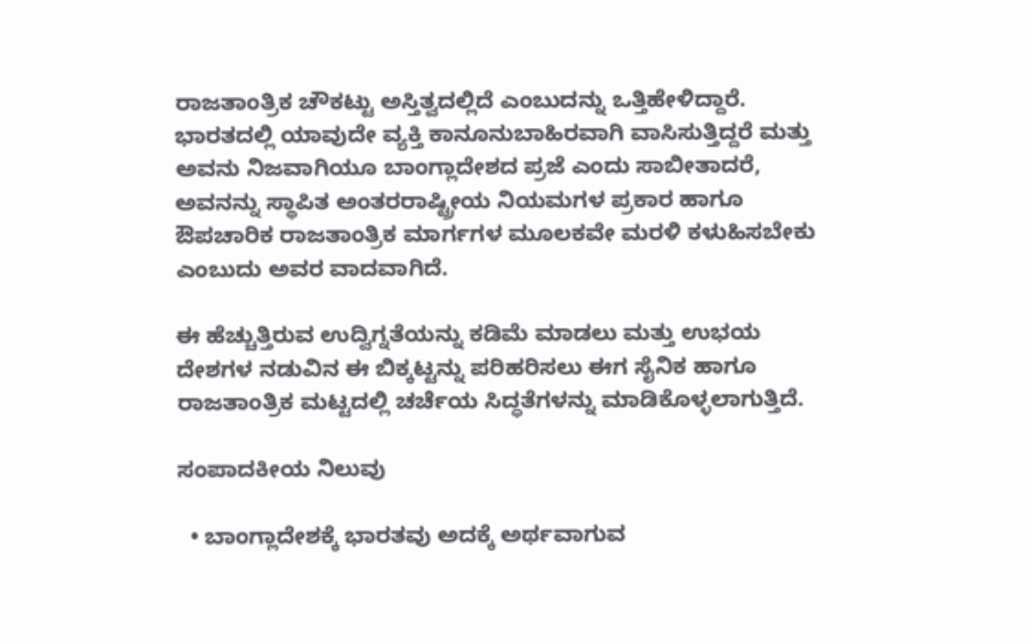ರಾಜತಾಂತ್ರಿಕ ಚೌಕಟ್ಟು ಅಸ್ತಿತ್ವದಲ್ಲಿದೆ ಎಂಬುದನ್ನು ಒತ್ತಿಹೇಳಿದ್ದಾರೆ. ಭಾರತದಲ್ಲಿ ಯಾವುದೇ ವ್ಯಕ್ತಿ ಕಾನೂನುಬಾಹಿರವಾಗಿ ವಾಸಿಸುತ್ತಿದ್ದರೆ ಮತ್ತು ಅವನು ನಿಜವಾಗಿಯೂ ಬಾಂಗ್ಲಾದೇಶದ ಪ್ರಜೆ ಎಂದು ಸಾಬೀತಾದರೆ, ಅವನನ್ನು ಸ್ಥಾಪಿತ ಅಂತರರಾಷ್ಟ್ರೀಯ ನಿಯಮಗಳ ಪ್ರಕಾರ ಹಾಗೂ ಔಪಚಾರಿಕ ರಾಜತಾಂತ್ರಿಕ ಮಾರ್ಗಗಳ ಮೂಲಕವೇ ಮರಳಿ ಕಳುಹಿಸಬೇಕು ಎಂಬುದು ಅವರ ವಾದವಾಗಿದೆ.

ಈ ಹೆಚ್ಚುತ್ತಿರುವ ಉದ್ವಿಗ್ನತೆಯನ್ನು ಕಡಿಮೆ ಮಾಡಲು ಮತ್ತು ಉಭಯ ದೇಶಗಳ ನಡುವಿನ ಈ ಬಿಕ್ಕಟ್ಟನ್ನು ಪರಿಹರಿಸಲು ಈಗ ಸೈನಿಕ ಹಾಗೂ ರಾಜತಾಂತ್ರಿಕ ಮಟ್ಟದಲ್ಲಿ ಚರ್ಚೆಯ ಸಿದ್ಧತೆಗಳನ್ನು ಮಾಡಿಕೊಳ್ಳಲಾಗುತ್ತಿದೆ.

ಸಂಪಾದಕೀಯ ನಿಲುವು

  • ಬಾಂಗ್ಲಾದೇಶಕ್ಕೆ ಭಾರತವು ಅದಕ್ಕೆ ಅರ್ಥವಾಗುವ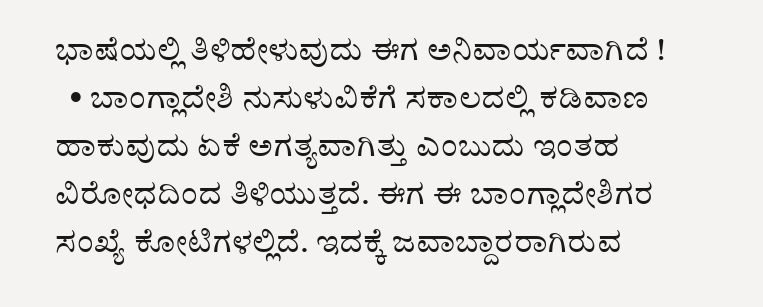ಭಾಷೆಯಲ್ಲಿ ತಿಳಿಹೇಳುವುದು ಈಗ ಅನಿವಾರ್ಯವಾಗಿದೆ !
  • ಬಾಂಗ್ಲಾದೇಶಿ ನುಸುಳುವಿಕೆಗೆ ಸಕಾಲದಲ್ಲಿ ಕಡಿವಾಣ ಹಾಕುವುದು ಏಕೆ ಅಗತ್ಯವಾಗಿತ್ತು ಎಂಬುದು ಇಂತಹ ವಿರೋಧದಿಂದ ತಿಳಿಯುತ್ತದೆ. ಈಗ ಈ ಬಾಂಗ್ಲಾದೇಶಿಗರ ಸಂಖ್ಯೆ ಕೋಟಿಗಳಲ್ಲಿದೆ. ಇದಕ್ಕೆ ಜವಾಬ್ದಾರರಾಗಿರುವ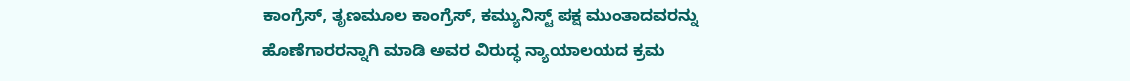ಕಾಂಗ್ರೆಸ್, ತೃಣಮೂಲ ಕಾಂಗ್ರೆಸ್, ಕಮ್ಯುನಿಸ್ಟ್ ಪಕ್ಷ ಮುಂತಾದವರನ್ನು ಹೊಣೆಗಾರರನ್ನಾಗಿ ಮಾಡಿ ಅವರ ವಿರುದ್ಧ ನ್ಯಾಯಾಲಯದ ಕ್ರಮ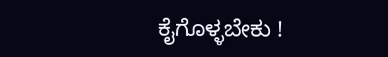ಕೈಗೊಳ್ಳಬೇಕು !